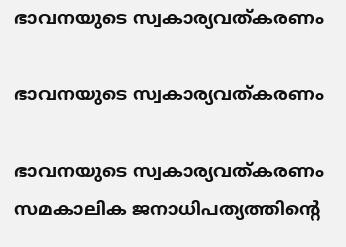ഭാവനയുടെ സ്വകാര്യവത്കരണം

ഭാവനയുടെ സ്വകാര്യവത്കരണം

ഭാവനയുടെ സ്വകാര്യവത്കരണം സമകാലിക ജനാധിപത്യത്തിന്റെ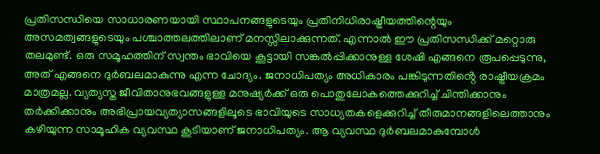പ്രതിസന്ധിയെ സാധാരണയായി സ്ഥാപനങ്ങളുടെയും പ്രതിനിധിരാഷ്ട്രീയത്തിന്റെയും അസമത്വങ്ങളുടെയും പശ്ചാത്തലത്തിലാണ് മനസ്സിലാക്കുന്നത്. എന്നാൽ ഈ പ്രതിസന്ധിക്ക് മറ്റൊരു തലമുണ്ട്. ഒരു സമൂഹത്തിന് സ്വന്തം ഭാവിയെ കൂട്ടായി സങ്കൽപ്പിക്കാനുള്ള ശേഷി എങ്ങനെ രൂപപ്പെടുന്നു, അത് എങ്ങനെ ദുർബലമാകുന്നു എന്ന ചോദ്യം. ജനാധിപത്യം അധികാരം പങ്കിടുന്നതിൻ്റെ രാഷ്ട്രീയക്രമം മാത്രമല്ല. വ്യത്യസ്ത ജീവിതാനുഭവങ്ങളുള്ള മനുഷ്യർക്ക് ഒരു പൊതുലോകത്തെക്കുറിച്ച് ചിന്തിക്കാനും തർക്കിക്കാനും അഭിപ്രായവ്യത്യാസങ്ങളിലൂടെ ഭാവിയുടെ സാധ്യതകളെക്കുറിച്ച് തീരുമാനങ്ങളിലെത്താനും കഴിയുന്ന സാമൂഹിക വ്യവസ്ഥ കൂടിയാണ് ജനാധിപത്യം. ആ വ്യവസ്ഥ ദുർബലമാകുമ്പോൾ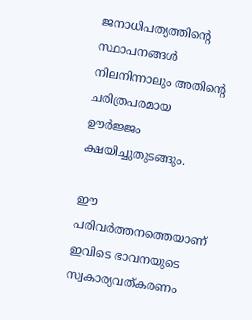ജനാധിപത്യത്തിന്റെ സ്ഥാപനങ്ങൾ നിലനിന്നാലും അതിന്റെ ചരിത്രപരമായ ഊർജ്ജം ക്ഷയിച്ചുതുടങ്ങും.

ഈ പരിവർത്തനത്തെയാണ് ഇവിടെ ഭാവനയുടെ സ്വകാര്യവത്കരണം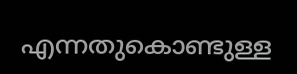എന്നതുകൊണ്ടുള്ള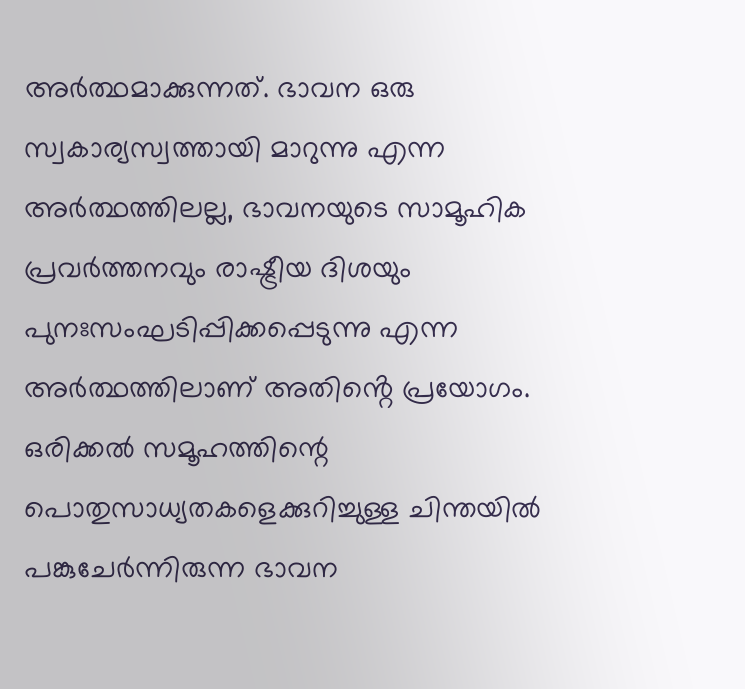അർത്ഥമാക്കുന്നത്. ഭാവന ഒരു സ്വകാര്യസ്വത്തായി മാറുന്നു എന്ന അർത്ഥത്തിലല്ല, ഭാവനയുടെ സാമൂഹിക പ്രവർത്തനവും രാഷ്ട്രീയ ദിശയും പുനഃസംഘടിപ്പിക്കപ്പെടുന്നു എന്ന അർത്ഥത്തിലാണ് അതിൻ്റെ പ്രയോഗം. ഒരിക്കൽ സമൂഹത്തിന്റെ പൊതുസാധ്യതകളെക്കുറിച്ചുള്ള ചിന്തയിൽ പങ്കുചേർന്നിരുന്ന ഭാവന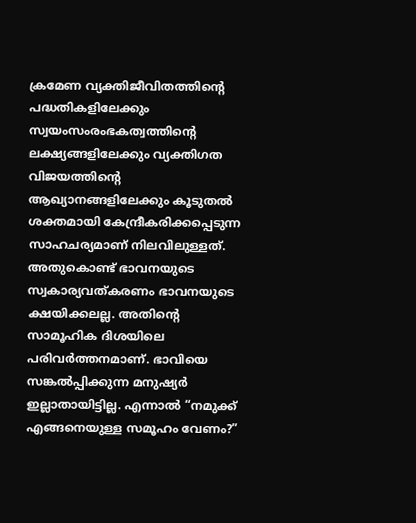ക്രമേണ വ്യക്തിജീവിതത്തിന്റെ പദ്ധതികളിലേക്കും സ്വയംസംരംഭകത്വത്തിൻ്റെ ലക്ഷ്യങ്ങളിലേക്കും വ്യക്തിഗത വിജയത്തിന്റെ ആഖ്യാനങ്ങളിലേക്കും കൂടുതൽ ശക്തമായി കേന്ദ്രീകരിക്കപ്പെടുന്ന സാഹചര്യമാണ് നിലവിലുള്ളത്. അതുകൊണ്ട് ഭാവനയുടെ സ്വകാര്യവത്കരണം ഭാവനയുടെ ക്ഷയിക്കലല്ല. അതിന്റെ സാമൂഹിക ദിശയിലെ പരിവർത്തനമാണ്. ഭാവിയെ സങ്കൽപ്പിക്കുന്ന മനുഷ്യർ ഇല്ലാതായിട്ടില്ല. എന്നാൽ “നമുക്ക് എങ്ങനെയുള്ള സമൂഹം വേണം?”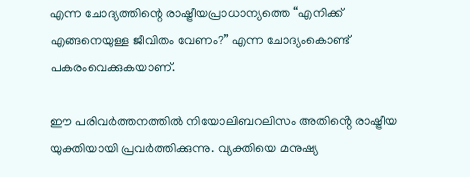എന്ന ചോദ്യത്തിന്റെ രാഷ്ട്രീയപ്രാധാന്യത്തെ “എനിക്ക് എങ്ങനെയുള്ള ജീവിതം വേണം?” എന്ന ചോദ്യംകൊണ്ട് പകരംവെക്കുകയാണ്.

ഈ പരിവർത്തനത്തിൽ നിയോലിബറലിസം അതിൻ്റെ രാഷ്ട്രീയ യുക്തിയായി പ്രവർത്തിക്കുന്നു. വ്യക്തിയെ മനുഷ്യ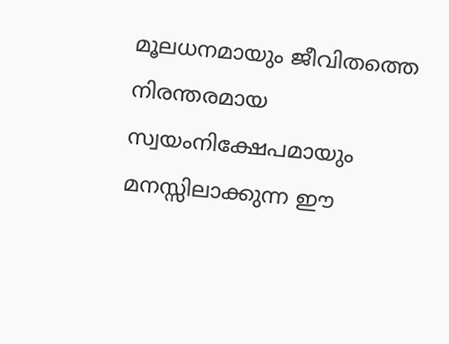മൂലധനമായും ജീവിതത്തെ നിരന്തരമായ സ്വയംനിക്ഷേപമായും മനസ്സിലാക്കുന്ന ഈ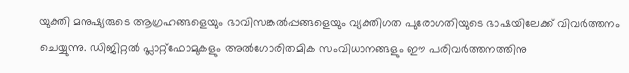യുക്തി മനുഷ്യരുടെ ആഗ്രഹങ്ങളെയും ഭാവിസങ്കൽപ്പങ്ങളെയും വ്യക്തിഗത പുരോഗതിയുടെ ഭാഷയിലേക്ക് വിവർത്തനം ചെയ്യുന്നു. ഡിജിറ്റൽ പ്ലാറ്റ്ഫോമുകളും അൽഗോരിതമിക സംവിധാനങ്ങളും ഈ പരിവർത്തനത്തിനു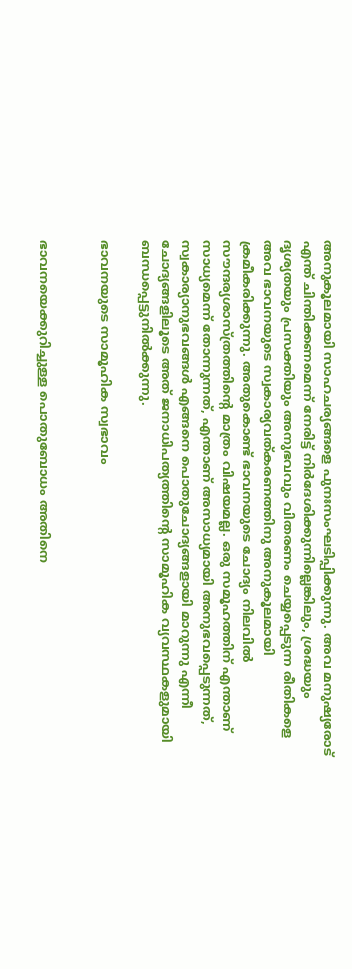അനുകൂലമായി സാഹചര്യങ്ങളെ പുനഃസംഘടിപ്പിക്കുന്നു. അവ മനുഷ്യരോട് എന്ത് ചിന്തിക്കണമെന്ന് നേരിട്ട് നിർദേശിക്കുന്നില്ലെങ്കിലും, ശ്രദ്ധയും ദൃശ്യതയും പ്രസക്തിയും അനുഭവവും വിതരണം ചെയ്യപ്പെടുന്ന രീതികളെ അവ ഭാവനയുടെ സ്വകാര്യവത്കരണത്തിനു അനുകൂലമായി ക്രമീകരിക്കുന്നു. അതുകൊണ്ട് ഭാവനയുടെ ചോദ്യം നിലവിൽ സൗന്ദര്യശാസ്ത്രത്തിന്റെ മാത്രം വിഷയമല്ല. ഒരു സമൂഹത്തിന് എന്താണ് സാധ്യമെന്ന് തോന്നുന്നത്, എന്താണ് അസാധ്യമായി അനുഭവപ്പെടുന്നത്, സ്വകാര്യാനുഭവങ്ങൾ എങ്ങനെ പൊതുചോദ്യങ്ങളായി മാറുന്നു എന്നീ ചോദ്യങ്ങളിലൂടെ അത് ജനാധിപത്യത്തിന്റെ സാമൂഹിക വ്യവസ്ഥകളുമായി ബന്ധപ്പെട്ടുനിൽക്കുന്നു.

ഭാവനയുടെ സാമൂഹിക സ്വഭാവം


ഭാവനയെക്കുറിച്ചുള്ള പൊതുബോധം അതിനെ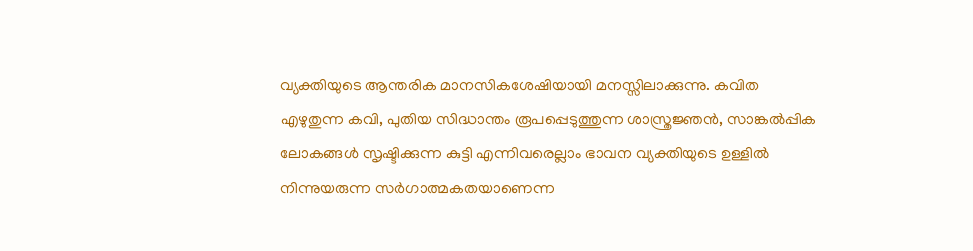വ്യക്തിയുടെ ആന്തരിക മാനസികശേഷിയായി മനസ്സിലാക്കുന്നു. കവിത എഴുതുന്ന കവി, പുതിയ സിദ്ധാന്തം രൂപപ്പെടുത്തുന്ന ശാസ്ത്രജ്ഞൻ, സാങ്കൽപ്പിക ലോകങ്ങൾ സൃഷ്ടിക്കുന്ന കുട്ടി എന്നിവരെല്ലാം ഭാവന വ്യക്തിയുടെ ഉള്ളിൽ നിന്നുയരുന്ന സർഗാത്മകതയാണെന്ന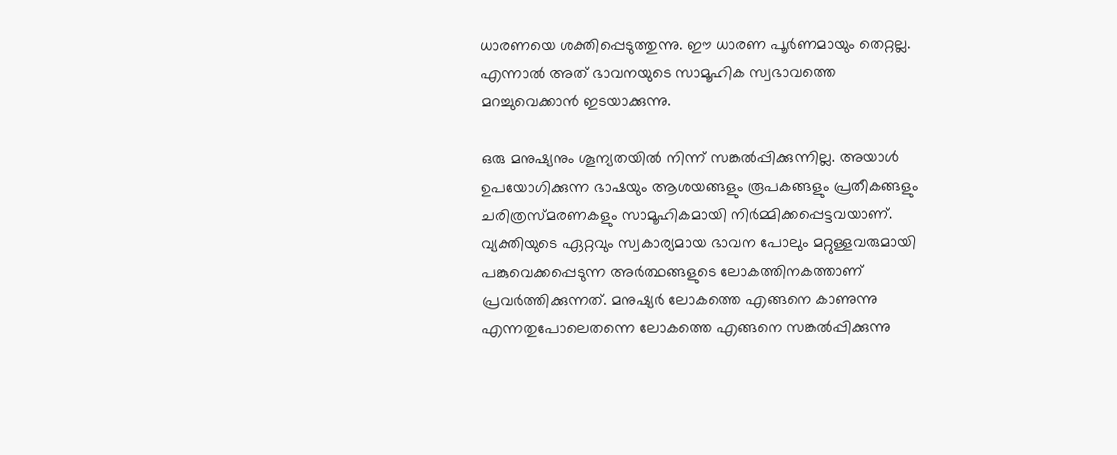ധാരണയെ ശക്തിപ്പെടുത്തുന്നു. ഈ ധാരണ പൂർണമായും തെറ്റല്ല. എന്നാൽ അത് ഭാവനയുടെ സാമൂഹിക സ്വഭാവത്തെ മറച്ചുവെക്കാൻ ഇടയാക്കുന്നു.

ഒരു മനുഷ്യനും ശൂന്യതയിൽ നിന്ന് സങ്കൽപ്പിക്കുന്നില്ല. അയാൾ ഉപയോഗിക്കുന്ന ഭാഷയും ആശയങ്ങളും രൂപകങ്ങളും പ്രതീകങ്ങളും ചരിത്രസ്മരണകളും സാമൂഹികമായി നിർമ്മിക്കപ്പെട്ടവയാണ്. വ്യക്തിയുടെ ഏറ്റവും സ്വകാര്യമായ ഭാവന പോലും മറ്റുള്ളവരുമായി പങ്കുവെക്കപ്പെടുന്ന അർത്ഥങ്ങളുടെ ലോകത്തിനകത്താണ് പ്രവർത്തിക്കുന്നത്. മനുഷ്യർ ലോകത്തെ എങ്ങനെ കാണുന്നു എന്നതുപോലെതന്നെ ലോകത്തെ എങ്ങനെ സങ്കൽപ്പിക്കുന്നു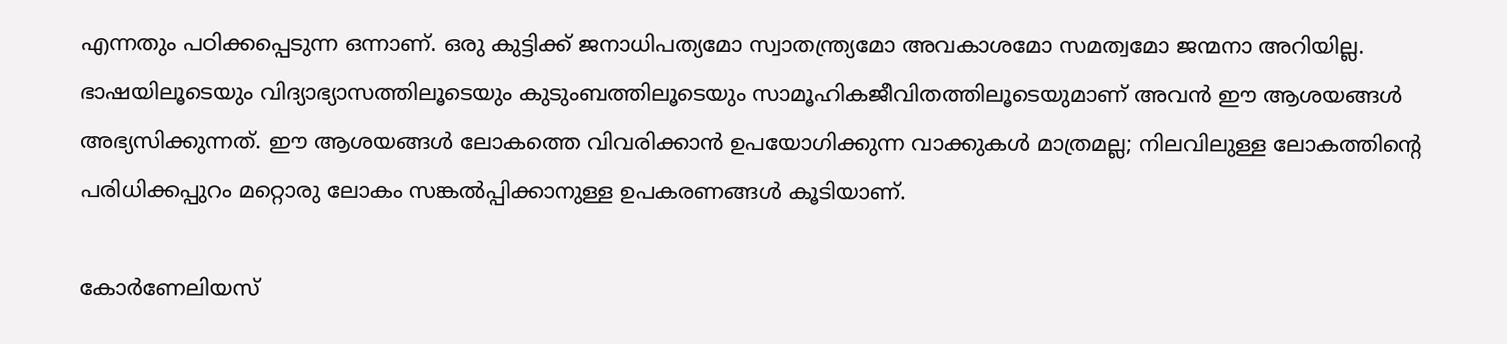എന്നതും പഠിക്കപ്പെടുന്ന ഒന്നാണ്. ഒരു കുട്ടിക്ക് ജനാധിപത്യമോ സ്വാതന്ത്ര്യമോ അവകാശമോ സമത്വമോ ജന്മനാ അറിയില്ല. ഭാഷയിലൂടെയും വിദ്യാഭ്യാസത്തിലൂടെയും കുടുംബത്തിലൂടെയും സാമൂഹികജീവിതത്തിലൂടെയുമാണ് അവൻ ഈ ആശയങ്ങൾ അഭ്യസിക്കുന്നത്. ഈ ആശയങ്ങൾ ലോകത്തെ വിവരിക്കാൻ ഉപയോഗിക്കുന്ന വാക്കുകൾ മാത്രമല്ല; നിലവിലുള്ള ലോകത്തിന്റെ പരിധിക്കപ്പുറം മറ്റൊരു ലോകം സങ്കൽപ്പിക്കാനുള്ള ഉപകരണങ്ങൾ കൂടിയാണ്.

കോർണേലിയസ്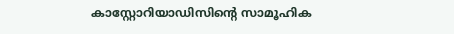കാസ്റ്റോറിയാഡിസിന്റെ സാമൂഹിക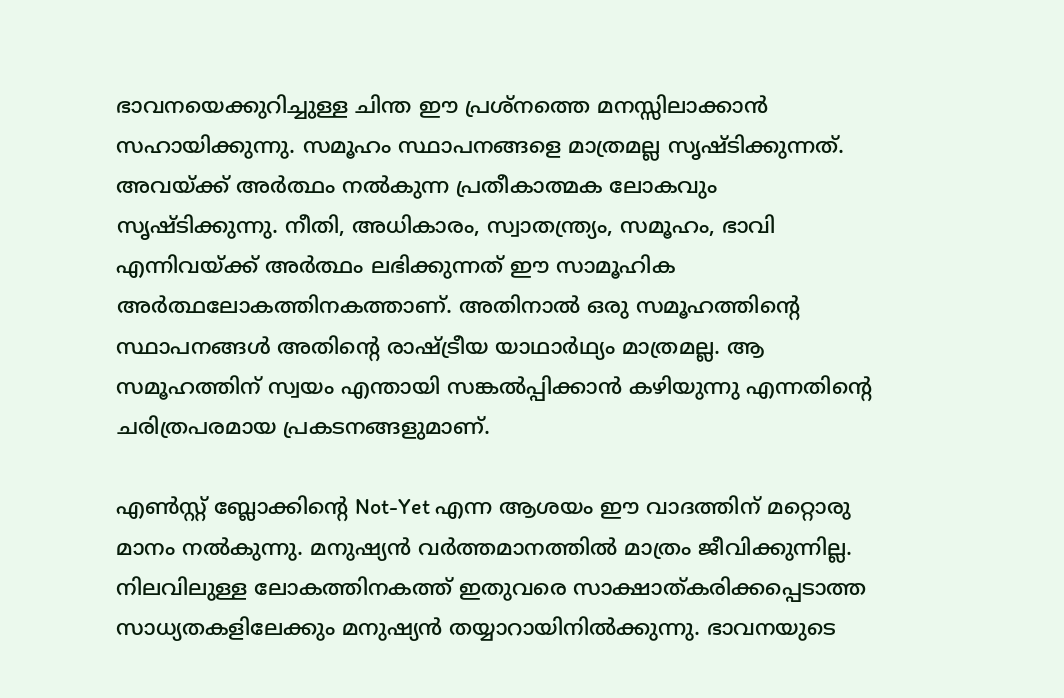ഭാവനയെക്കുറിച്ചുള്ള ചിന്ത ഈ പ്രശ്നത്തെ മനസ്സിലാക്കാൻ സഹായിക്കുന്നു. സമൂഹം സ്ഥാപനങ്ങളെ മാത്രമല്ല സൃഷ്ടിക്കുന്നത്. അവയ്ക്ക് അർത്ഥം നൽകുന്ന പ്രതീകാത്മക ലോകവും സൃഷ്ടിക്കുന്നു. നീതി, അധികാരം, സ്വാതന്ത്ര്യം, സമൂഹം, ഭാവി എന്നിവയ്ക്ക് അർത്ഥം ലഭിക്കുന്നത് ഈ സാമൂഹിക അർത്ഥലോകത്തിനകത്താണ്. അതിനാൽ ഒരു സമൂഹത്തിന്റെ സ്ഥാപനങ്ങൾ അതിന്റെ രാഷ്ട്രീയ യാഥാർഥ്യം മാത്രമല്ല. ആ സമൂഹത്തിന് സ്വയം എന്തായി സങ്കൽപ്പിക്കാൻ കഴിയുന്നു എന്നതിന്റെ ചരിത്രപരമായ പ്രകടനങ്ങളുമാണ്.

എൺസ്റ്റ് ബ്ലോക്കിന്റെ Not-Yet എന്ന ആശയം ഈ വാദത്തിന് മറ്റൊരു മാനം നൽകുന്നു. മനുഷ്യൻ വർത്തമാനത്തിൽ മാത്രം ജീവിക്കുന്നില്ല. നിലവിലുള്ള ലോകത്തിനകത്ത് ഇതുവരെ സാക്ഷാത്കരിക്കപ്പെടാത്ത സാധ്യതകളിലേക്കും മനുഷ്യൻ തയ്യാറായിനിൽക്കുന്നു. ഭാവനയുടെ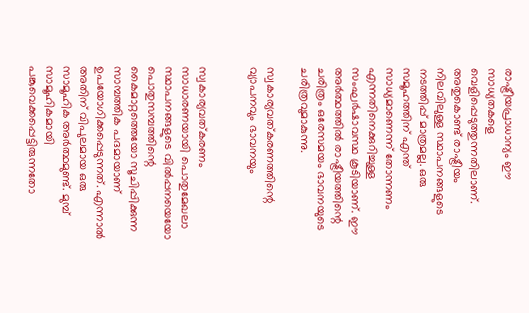രാഷ്ട്രീയപ്രാധാന്യം ഈ സാധ്യതകളെ വെളിപ്പെടുത്തുന്നതിലാണ്. അതുകൊണ്ട് രാഷ്ട്രീയം നിലവിലുള്ള സ്ഥാപനങ്ങളുടെ നടത്തിപ്പ് മാത്രമല്ല. ഒരു സമൂഹത്തിന് എന്ത് സാധ്യമാണെന്ന് തോന്നണം എന്നതിനെക്കുറിച്ചുള്ള സംഘർഷാവസ്ഥ കൂടിയാണ്. ഈ അർത്ഥത്തിൽ രാഷ്ട്രീയത്തിന്റെ ചരിത്രം ഒരേസമയം ഭാവനയുടെ ചരിത്രവുമാകുന്നു.

സ്വകാര്യവത്കരണത്തിന്റെ വ്യാപനവും ഭാവനയും


സ്വകാര്യവത്കരണം സാധാരണയായി പൊതുമേഖലാ സ്ഥാപനങ്ങളുടെ വിൽപ്പനയെയോ പൊതുസമ്പത്തിന്റെ കൈമാറ്റത്തെയോ സൂചിപ്പിക്കുന്ന സാമ്പത്തിക പദമായാണ് ഉപയോഗിക്കപ്പെടുന്നത്. എന്നാൽ അതിന് വിപുലമായ ഒരു സാമൂഹിക അർത്ഥമുണ്ട്. മുമ്പ് സാമൂഹികമായി പങ്കുവെക്കപ്പെട്ടിരുന്നതോ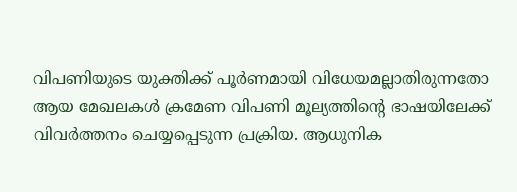വിപണിയുടെ യുക്തിക്ക് പൂർണമായി വിധേയമല്ലാതിരുന്നതോ ആയ മേഖലകൾ ക്രമേണ വിപണി മൂല്യത്തിന്റെ ഭാഷയിലേക്ക് വിവർത്തനം ചെയ്യപ്പെടുന്ന പ്രക്രിയ. ആധുനിക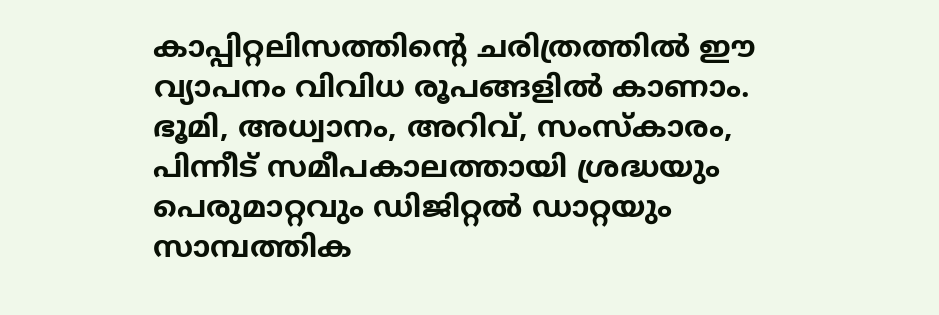കാപ്പിറ്റലിസത്തിന്റെ ചരിത്രത്തിൽ ഈ വ്യാപനം വിവിധ രൂപങ്ങളിൽ കാണാം. ഭൂമി, അധ്വാനം, അറിവ്, സംസ്കാരം, പിന്നീട് സമീപകാലത്തായി ശ്രദ്ധയും പെരുമാറ്റവും ഡിജിറ്റൽ ഡാറ്റയും സാമ്പത്തിക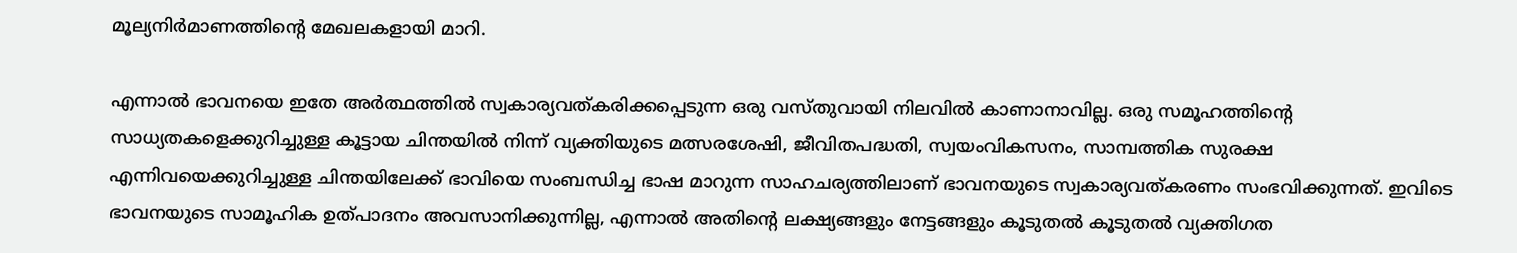മൂല്യനിർമാണത്തിന്റെ മേഖലകളായി മാറി.

എന്നാൽ ഭാവനയെ ഇതേ അർത്ഥത്തിൽ സ്വകാര്യവത്കരിക്കപ്പെടുന്ന ഒരു വസ്തുവായി നിലവിൽ കാണാനാവില്ല. ഒരു സമൂഹത്തിന്റെ സാധ്യതകളെക്കുറിച്ചുള്ള കൂട്ടായ ചിന്തയിൽ നിന്ന് വ്യക്തിയുടെ മത്സരശേഷി, ജീവിതപദ്ധതി, സ്വയംവികസനം, സാമ്പത്തിക സുരക്ഷ എന്നിവയെക്കുറിച്ചുള്ള ചിന്തയിലേക്ക് ഭാവിയെ സംബന്ധിച്ച ഭാഷ മാറുന്ന സാഹചര്യത്തിലാണ് ഭാവനയുടെ സ്വകാര്യവത്കരണം സംഭവിക്കുന്നത്. ഇവിടെ ഭാവനയുടെ സാമൂഹിക ഉത്പാദനം അവസാനിക്കുന്നില്ല, എന്നാൽ അതിന്റെ ലക്ഷ്യങ്ങളും നേട്ടങ്ങളും കൂടുതൽ കൂടുതൽ വ്യക്തിഗത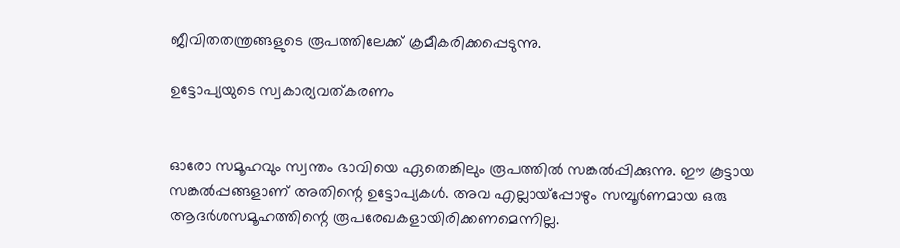ജീവിതതന്ത്രങ്ങളുടെ രൂപത്തിലേക്ക് ക്രമീകരിക്കപ്പെടുന്നു.

ഉട്ടോപ്യയുടെ സ്വകാര്യവത്കരണം


ഓരോ സമൂഹവും സ്വന്തം ഭാവിയെ ഏതെങ്കിലും രൂപത്തിൽ സങ്കൽപ്പിക്കുന്നു. ഈ കൂട്ടായ സങ്കൽപ്പങ്ങളാണ് അതിന്റെ ഉട്ടോപ്യകൾ. അവ എല്ലായ്പ്പോഴും സമ്പൂർണമായ ഒരു ആദർശസമൂഹത്തിന്റെ രൂപരേഖകളായിരിക്കണമെന്നില്ല.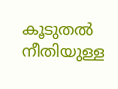കൂടുതൽ നീതിയുള്ള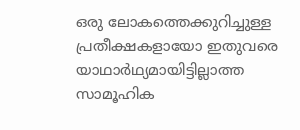ഒരു ലോകത്തെക്കുറിച്ചുള്ള പ്രതീക്ഷകളായോ ഇതുവരെ യാഥാർഥ്യമായിട്ടില്ലാത്ത സാമൂഹിക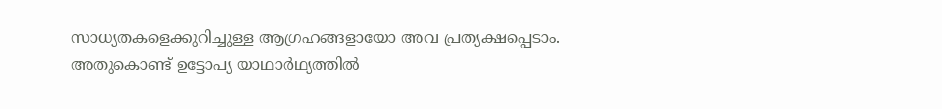സാധ്യതകളെക്കുറിച്ചുള്ള ആഗ്രഹങ്ങളായോ അവ പ്രത്യക്ഷപ്പെടാം. അതുകൊണ്ട് ഉട്ടോപ്യ യാഥാർഥ്യത്തിൽ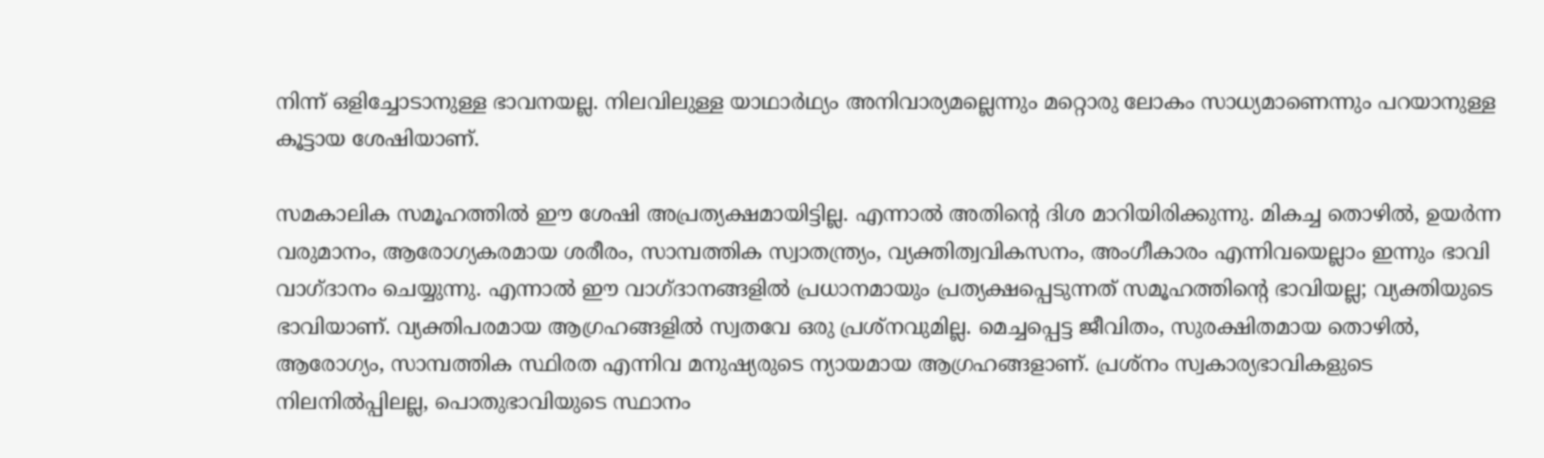നിന്ന് ഒളിച്ചോടാനുള്ള ഭാവനയല്ല. നിലവിലുള്ള യാഥാർഥ്യം അനിവാര്യമല്ലെന്നും മറ്റൊരു ലോകം സാധ്യമാണെന്നും പറയാനുള്ള കൂട്ടായ ശേഷിയാണ്.

സമകാലിക സമൂഹത്തിൽ ഈ ശേഷി അപ്രത്യക്ഷമായിട്ടില്ല. എന്നാൽ അതിന്റെ ദിശ മാറിയിരിക്കുന്നു. മികച്ച തൊഴിൽ, ഉയർന്ന വരുമാനം, ആരോഗ്യകരമായ ശരീരം, സാമ്പത്തിക സ്വാതന്ത്ര്യം, വ്യക്തിത്വവികസനം, അംഗീകാരം എന്നിവയെല്ലാം ഇന്നും ഭാവി വാഗ്ദാനം ചെയ്യുന്നു. എന്നാൽ ഈ വാഗ്ദാനങ്ങളിൽ പ്രധാനമായും പ്രത്യക്ഷപ്പെടുന്നത് സമൂഹത്തിന്റെ ഭാവിയല്ല; വ്യക്തിയുടെ ഭാവിയാണ്. വ്യക്തിപരമായ ആഗ്രഹങ്ങളിൽ സ്വതവേ ഒരു പ്രശ്നവുമില്ല. മെച്ചപ്പെട്ട ജീവിതം, സുരക്ഷിതമായ തൊഴിൽ, ആരോഗ്യം, സാമ്പത്തിക സ്ഥിരത എന്നിവ മനുഷ്യരുടെ ന്യായമായ ആഗ്രഹങ്ങളാണ്. പ്രശ്നം സ്വകാര്യഭാവികളുടെ നിലനിൽപ്പിലല്ല, പൊതുഭാവിയുടെ സ്ഥാനം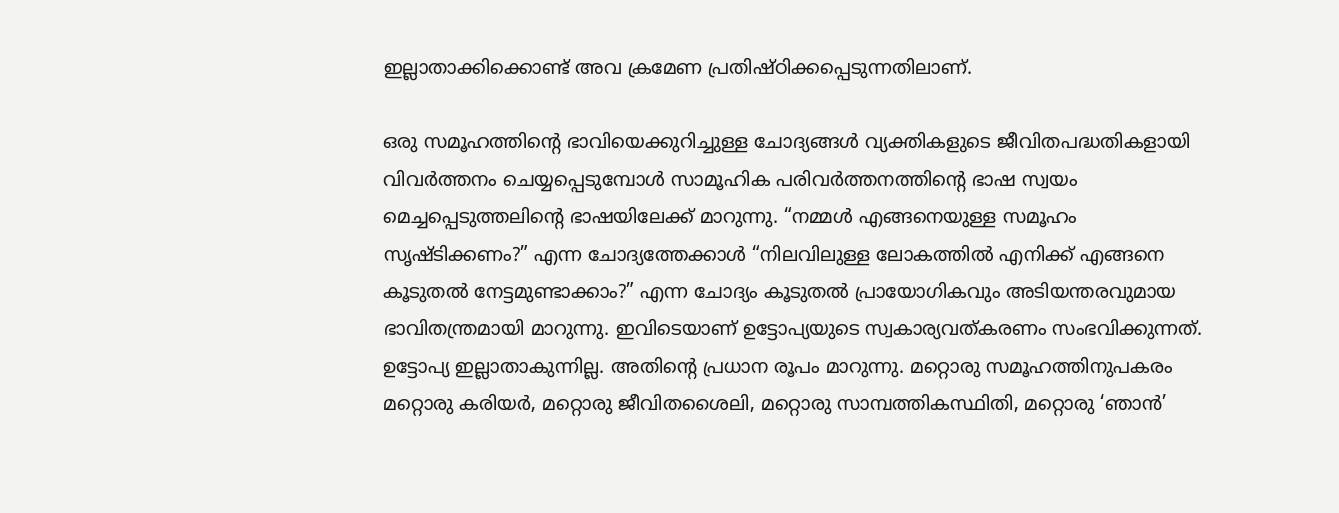ഇല്ലാതാക്കിക്കൊണ്ട് അവ ക്രമേണ പ്രതിഷ്ഠിക്കപ്പെടുന്നതിലാണ്.

ഒരു സമൂഹത്തിന്റെ ഭാവിയെക്കുറിച്ചുള്ള ചോദ്യങ്ങൾ വ്യക്തികളുടെ ജീവിതപദ്ധതികളായി വിവർത്തനം ചെയ്യപ്പെടുമ്പോൾ സാമൂഹിക പരിവർത്തനത്തിന്റെ ഭാഷ സ്വയം മെച്ചപ്പെടുത്തലിന്റെ ഭാഷയിലേക്ക് മാറുന്നു. “നമ്മൾ എങ്ങനെയുള്ള സമൂഹം സൃഷ്ടിക്കണം?” എന്ന ചോദ്യത്തേക്കാൾ “നിലവിലുള്ള ലോകത്തിൽ എനിക്ക് എങ്ങനെ കൂടുതൽ നേട്ടമുണ്ടാക്കാം?” എന്ന ചോദ്യം കൂടുതൽ പ്രായോഗികവും അടിയന്തരവുമായ ഭാവിതന്ത്രമായി മാറുന്നു. ഇവിടെയാണ് ഉട്ടോപ്യയുടെ സ്വകാര്യവത്കരണം സംഭവിക്കുന്നത്. ഉട്ടോപ്യ ഇല്ലാതാകുന്നില്ല. അതിന്റെ പ്രധാന രൂപം മാറുന്നു. മറ്റൊരു സമൂഹത്തിനുപകരം മറ്റൊരു കരിയർ, മറ്റൊരു ജീവിതശൈലി, മറ്റൊരു സാമ്പത്തികസ്ഥിതി, മറ്റൊരു ‘ഞാൻ’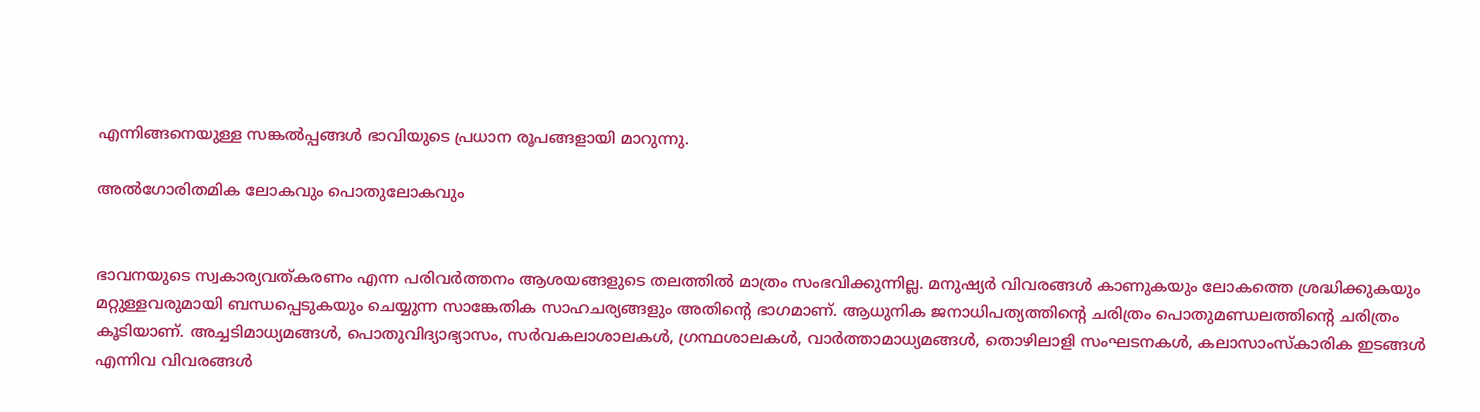എന്നിങ്ങനെയുള്ള സങ്കൽപ്പങ്ങൾ ഭാവിയുടെ പ്രധാന രൂപങ്ങളായി മാറുന്നു.

അൽഗോരിതമിക ലോകവും പൊതുലോകവും


ഭാവനയുടെ സ്വകാര്യവത്കരണം എന്ന പരിവർത്തനം ആശയങ്ങളുടെ തലത്തിൽ മാത്രം സംഭവിക്കുന്നില്ല. മനുഷ്യർ വിവരങ്ങൾ കാണുകയും ലോകത്തെ ശ്രദ്ധിക്കുകയും മറ്റുള്ളവരുമായി ബന്ധപ്പെടുകയും ചെയ്യുന്ന സാങ്കേതിക സാഹചര്യങ്ങളും അതിന്റെ ഭാഗമാണ്. ആധുനിക ജനാധിപത്യത്തിന്റെ ചരിത്രം പൊതുമണ്ഡലത്തിന്റെ ചരിത്രം കൂടിയാണ്. അച്ചടിമാധ്യമങ്ങൾ, പൊതുവിദ്യാഭ്യാസം, സർവകലാശാലകൾ, ഗ്രന്ഥശാലകൾ, വാർത്താമാധ്യമങ്ങൾ, തൊഴിലാളി സംഘടനകൾ, കലാസാംസ്കാരിക ഇടങ്ങൾ എന്നിവ വിവരങ്ങൾ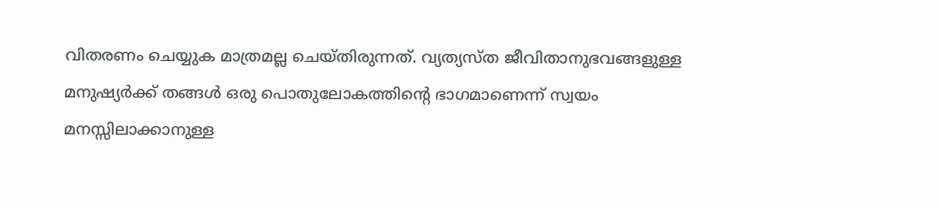വിതരണം ചെയ്യുക മാത്രമല്ല ചെയ്തിരുന്നത്. വ്യത്യസ്ത ജീവിതാനുഭവങ്ങളുള്ള മനുഷ്യർക്ക് തങ്ങൾ ഒരു പൊതുലോകത്തിന്റെ ഭാഗമാണെന്ന് സ്വയം മനസ്സിലാക്കാനുള്ള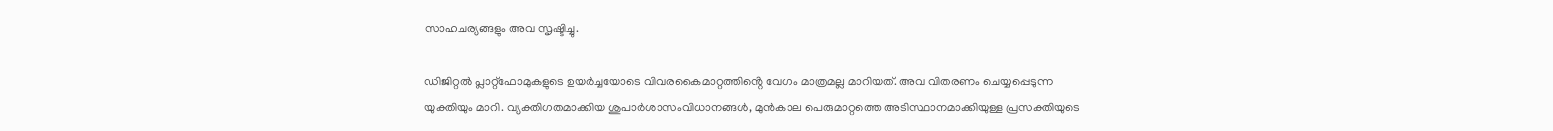സാഹചര്യങ്ങളും അവ സൃഷ്ടിച്ചു.

ഡിജിറ്റൽ പ്ലാറ്റ്ഫോമുകളുടെ ഉയർച്ചയോടെ വിവരകൈമാറ്റത്തിൻ്റെ വേഗം മാത്രമല്ല മാറിയത്. അവ വിതരണം ചെയ്യപ്പെടുന്ന യുക്തിയും മാറി. വ്യക്തിഗതമാക്കിയ ശുപാർശാസംവിധാനങ്ങൾ, മുൻകാല പെരുമാറ്റത്തെ അടിസ്ഥാനമാക്കിയുള്ള പ്രസക്തിയുടെ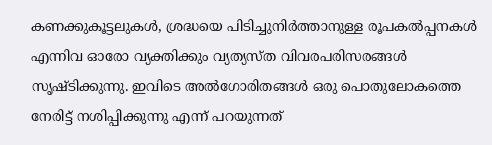കണക്കുകൂട്ടലുകൾ, ശ്രദ്ധയെ പിടിച്ചുനിർത്താനുള്ള രൂപകൽപ്പനകൾ എന്നിവ ഓരോ വ്യക്തിക്കും വ്യത്യസ്ത വിവരപരിസരങ്ങൾ സൃഷ്ടിക്കുന്നു. ഇവിടെ അൽഗോരിതങ്ങൾ ഒരു പൊതുലോകത്തെ നേരിട്ട് നശിപ്പിക്കുന്നു എന്ന് പറയുന്നത്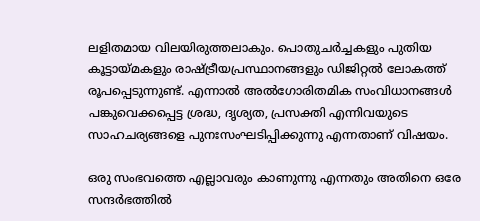ലളിതമായ വിലയിരുത്തലാകും. പൊതുചർച്ചകളും പുതിയ കൂട്ടായ്മകളും രാഷ്ട്രീയപ്രസ്ഥാനങ്ങളും ഡിജിറ്റൽ ലോകത്ത് രൂപപ്പെടുന്നുണ്ട്. എന്നാൽ അൽഗോരിതമിക സംവിധാനങ്ങൾ പങ്കുവെക്കപ്പെട്ട ശ്രദ്ധ, ദൃശ്യത, പ്രസക്തി എന്നിവയുടെ സാഹചര്യങ്ങളെ പുനഃസംഘടിപ്പിക്കുന്നു എന്നതാണ് വിഷയം.

ഒരു സംഭവത്തെ എല്ലാവരും കാണുന്നു എന്നതും അതിനെ ഒരേ സന്ദർഭത്തിൽ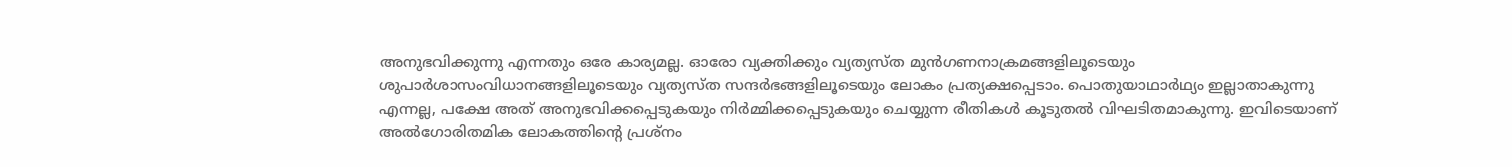അനുഭവിക്കുന്നു എന്നതും ഒരേ കാര്യമല്ല. ഓരോ വ്യക്തിക്കും വ്യത്യസ്ത മുൻഗണനാക്രമങ്ങളിലൂടെയും ശുപാർശാസംവിധാനങ്ങളിലൂടെയും വ്യത്യസ്ത സന്ദർഭങ്ങളിലൂടെയും ലോകം പ്രത്യക്ഷപ്പെടാം. പൊതുയാഥാർഥ്യം ഇല്ലാതാകുന്നു എന്നല്ല, പക്ഷേ അത് അനുഭവിക്കപ്പെടുകയും നിർമ്മിക്കപ്പെടുകയും ചെയ്യുന്ന രീതികൾ കൂടുതൽ വിഘടിതമാകുന്നു. ഇവിടെയാണ് അൽഗോരിതമിക ലോകത്തിന്റെ പ്രശ്നം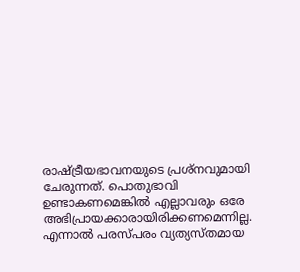രാഷ്ട്രീയഭാവനയുടെ പ്രശ്നവുമായി ചേരുന്നത്. പൊതുഭാവി ഉണ്ടാകണമെങ്കിൽ എല്ലാവരും ഒരേ അഭിപ്രായക്കാരായിരിക്കണമെന്നില്ല. എന്നാൽ പരസ്പരം വ്യത്യസ്തമായ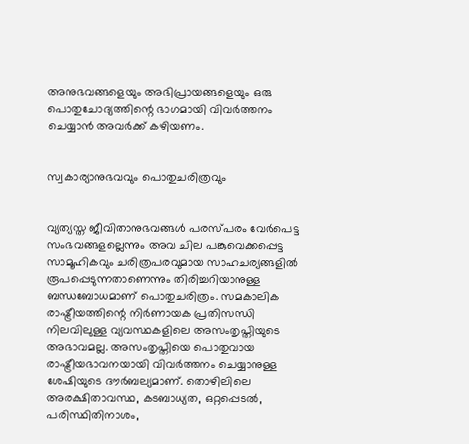അനുഭവങ്ങളെയും അഭിപ്രായങ്ങളെയും ഒരു പൊതുചോദ്യത്തിന്റെ ഭാഗമായി വിവർത്തനം ചെയ്യാൻ അവർക്ക് കഴിയണം.


സ്വകാര്യാനുഭവവും പൊതുചരിത്രവും


വ്യത്യസ്ത ജീവിതാനുഭവങ്ങൾ പരസ്പരം വേർപെട്ട സംഭവങ്ങളല്ലെന്നും അവ ചില പങ്കുവെക്കപ്പെട്ട സാമൂഹികവും ചരിത്രപരവുമായ സാഹചര്യങ്ങളിൽ രൂപപ്പെടുന്നതാണെന്നും തിരിച്ചറിയാനുള്ള ബന്ധബോധമാണ് പൊതുചരിത്രം. സമകാലിക രാഷ്ട്രീയത്തിന്റെ നിർണായക പ്രതിസന്ധി നിലവിലുള്ള വ്യവസ്ഥകളിലെ അസംതൃപ്തിയുടെ അഭാവമല്ല. അസംതൃപ്തിയെ പൊതുവായ രാഷ്ട്രീയഭാവനയായി വിവർത്തനം ചെയ്യാനുള്ള ശേഷിയുടെ ദൗർബല്യമാണ്. തൊഴിലിലെ അരക്ഷിതാവസ്ഥ, കടബാധ്യത, ഒറ്റപ്പെടൽ, പരിസ്ഥിതിനാശം,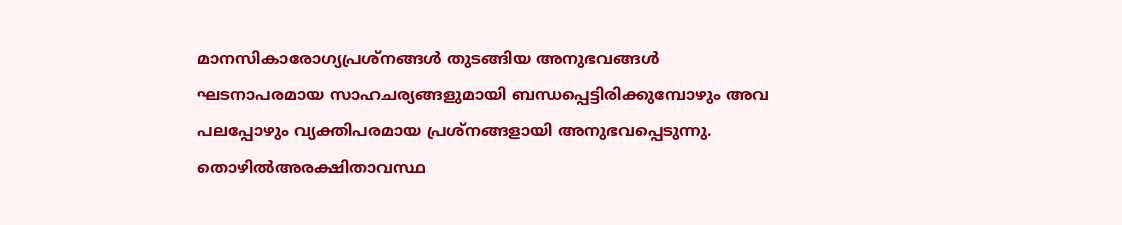മാനസികാരോഗ്യപ്രശ്നങ്ങൾ തുടങ്ങിയ അനുഭവങ്ങൾ ഘടനാപരമായ സാഹചര്യങ്ങളുമായി ബന്ധപ്പെട്ടിരിക്കുമ്പോഴും അവ പലപ്പോഴും വ്യക്തിപരമായ പ്രശ്നങ്ങളായി അനുഭവപ്പെടുന്നു. തൊഴിൽഅരക്ഷിതാവസ്ഥ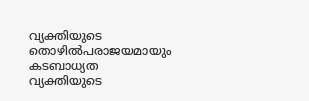വ്യക്തിയുടെ തൊഴിൽപരാജയമായും കടബാധ്യത വ്യക്തിയുടെ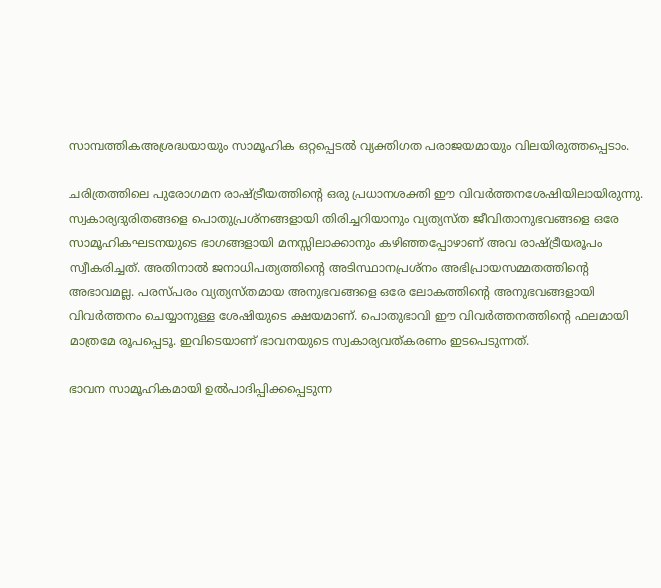സാമ്പത്തികഅശ്രദ്ധയായും സാമൂഹിക ഒറ്റപ്പെടൽ വ്യക്തിഗത പരാജയമായും വിലയിരുത്തപ്പെടാം.

ചരിത്രത്തിലെ പുരോഗമന രാഷ്ട്രീയത്തിന്റെ ഒരു പ്രധാനശക്തി ഈ വിവർത്തനശേഷിയിലായിരുന്നു. സ്വകാര്യദുരിതങ്ങളെ പൊതുപ്രശ്നങ്ങളായി തിരിച്ചറിയാനും വ്യത്യസ്ത ജീവിതാനുഭവങ്ങളെ ഒരേ സാമൂഹികഘടനയുടെ ഭാഗങ്ങളായി മനസ്സിലാക്കാനും കഴിഞ്ഞപ്പോഴാണ് അവ രാഷ്ട്രീയരൂപം സ്വീകരിച്ചത്. അതിനാൽ ജനാധിപത്യത്തിന്റെ അടിസ്ഥാനപ്രശ്നം അഭിപ്രായസമ്മതത്തിന്റെ അഭാവമല്ല. പരസ്പരം വ്യത്യസ്തമായ അനുഭവങ്ങളെ ഒരേ ലോകത്തിന്റെ അനുഭവങ്ങളായി വിവർത്തനം ചെയ്യാനുള്ള ശേഷിയുടെ ക്ഷയമാണ്. പൊതുഭാവി ഈ വിവർത്തനത്തിന്റെ ഫലമായി മാത്രമേ രൂപപ്പെടൂ. ഇവിടെയാണ് ഭാവനയുടെ സ്വകാര്യവത്കരണം ഇടപെടുന്നത്.

ഭാവന സാമൂഹികമായി ഉൽപാദിപ്പിക്കപ്പെടുന്ന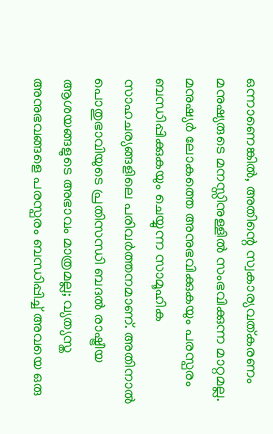ഒന്നാണെങ്കിൽ, അതിന്റെ സ്വകാര്യവത്കരണം മനുഷ്യരുടെ മനസ്സിനുള്ളിൽ സംഭവിക്കുന്ന മാറ്റമല്ല. മനുഷ്യർ ലോകത്തെ അനുഭവിക്കുകയും പരസ്പരം ബന്ധിപ്പിക്കുകയും ചെയ്യുന്ന സാമൂഹിക സാഹചര്യങ്ങളിലെ പരിവർത്തനമാണ്. അതിനാൽ പൊതുഭാവിയുടെ പ്രതിസന്ധി ബദൽ രാഷ്ട്രീയ ആശയങ്ങളുടെ അഭാവം മാത്രമല്ല; വ്യത്യസ്ത അനുഭവങ്ങളെ പരസ്പരം ബന്ധിപ്പിച്ച് അവയെ ഒരു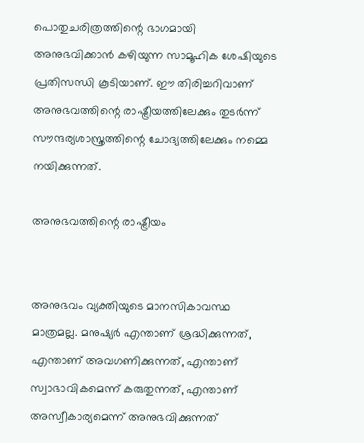പൊതുചരിത്രത്തിന്റെ ഭാഗമായി അനുഭവിക്കാൻ കഴിയുന്ന സാമൂഹിക ശേഷിയുടെ പ്രതിസന്ധി കൂടിയാണ്. ഈ തിരിച്ചറിവാണ് അനുഭവത്തിന്റെ രാഷ്ട്രീയത്തിലേക്കും തുടർന്ന് സൗന്ദര്യശാസ്ത്രത്തിന്റെ ചോദ്യത്തിലേക്കും നമ്മെ നയിക്കുന്നത്.

അനുഭവത്തിന്റെ രാഷ്ട്രീയം


അനുഭവം വ്യക്തിയുടെ മാനസികാവസ്ഥ മാത്രമല്ല. മനുഷ്യർ എന്താണ് ശ്രദ്ധിക്കുന്നത്, എന്താണ് അവഗണിക്കുന്നത്, എന്താണ് സ്വാഭാവികമെന്ന് കരുതുന്നത്, എന്താണ് അസ്വീകാര്യമെന്ന് അനുഭവിക്കുന്നത്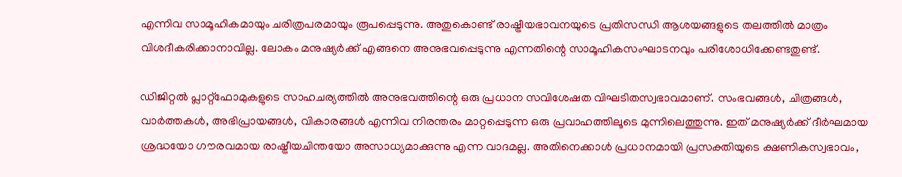എന്നിവ സാമൂഹികമായും ചരിത്രപരമായും രൂപപ്പെടുന്നു. അതുകൊണ്ട് രാഷ്ട്രീയഭാവനയുടെ പ്രതിസന്ധി ആശയങ്ങളുടെ തലത്തിൽ മാത്രം വിശദീകരിക്കാനാവില്ല. ലോകം മനുഷ്യർക്ക് എങ്ങനെ അനുഭവപ്പെടുന്നു എന്നതിന്റെ സാമൂഹികസംഘാടനവും പരിശോധിക്കേണ്ടതുണ്ട്.

ഡിജിറ്റൽ പ്ലാറ്റ്ഫോമുകളുടെ സാഹചര്യത്തിൽ അനുഭവത്തിന്റെ ഒരു പ്രധാന സവിശേഷത വിഘടിതസ്വഭാവമാണ്. സംഭവങ്ങൾ, ചിത്രങ്ങൾ, വാർത്തകൾ, അഭിപ്രായങ്ങൾ, വികാരങ്ങൾ എന്നിവ നിരന്തരം മാറ്റപ്പെടുന്ന ഒരു പ്രവാഹത്തിലൂടെ മുന്നിലെത്തുന്നു. ഇത് മനുഷ്യർക്ക് ദീർഘമായ ശ്രദ്ധയോ ഗൗരവമായ രാഷ്ട്രീയചിന്തയോ അസാധ്യമാക്കുന്നു എന്ന വാദമല്ല. അതിനെക്കാൾ പ്രധാനമായി പ്രസക്തിയുടെ ക്ഷണികസ്വഭാവം,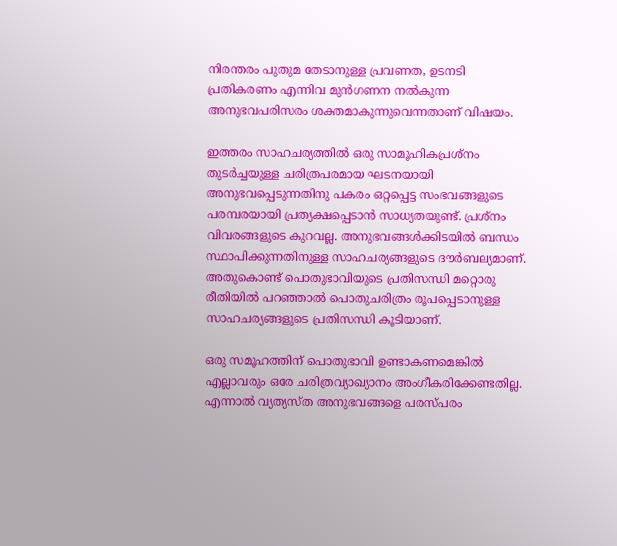നിരന്തരം പുതുമ തേടാനുള്ള പ്രവണത, ഉടനടി പ്രതികരണം എന്നിവ മുൻഗണന നൽകുന്ന അനുഭവപരിസരം ശക്തമാകുന്നുവെന്നതാണ് വിഷയം.

ഇത്തരം സാഹചര്യത്തിൽ ഒരു സാമൂഹികപ്രശ്നം തുടർച്ചയുള്ള ചരിത്രപരമായ ഘടനയായി അനുഭവപ്പെടുന്നതിനു പകരം ഒറ്റപ്പെട്ട സംഭവങ്ങളുടെ പരമ്പരയായി പ്രത്യക്ഷപ്പെടാൻ സാധ്യതയുണ്ട്. പ്രശ്നം വിവരങ്ങളുടെ കുറവല്ല. അനുഭവങ്ങൾക്കിടയിൽ ബന്ധം സ്ഥാപിക്കുന്നതിനുള്ള സാഹചര്യങ്ങളുടെ ദൗർബല്യമാണ്. അതുകൊണ്ട് പൊതുഭാവിയുടെ പ്രതിസന്ധി മറ്റൊരു രീതിയിൽ പറഞ്ഞാൽ പൊതുചരിത്രം രൂപപ്പെടാനുള്ള സാഹചര്യങ്ങളുടെ പ്രതിസന്ധി കൂടിയാണ്.

ഒരു സമൂഹത്തിന് പൊതുഭാവി ഉണ്ടാകണമെങ്കിൽ എല്ലാവരും ഒരേ ചരിത്രവ്യാഖ്യാനം അംഗീകരിക്കേണ്ടതില്ല. എന്നാൽ വ്യത്യസ്ത അനുഭവങ്ങളെ പരസ്പരം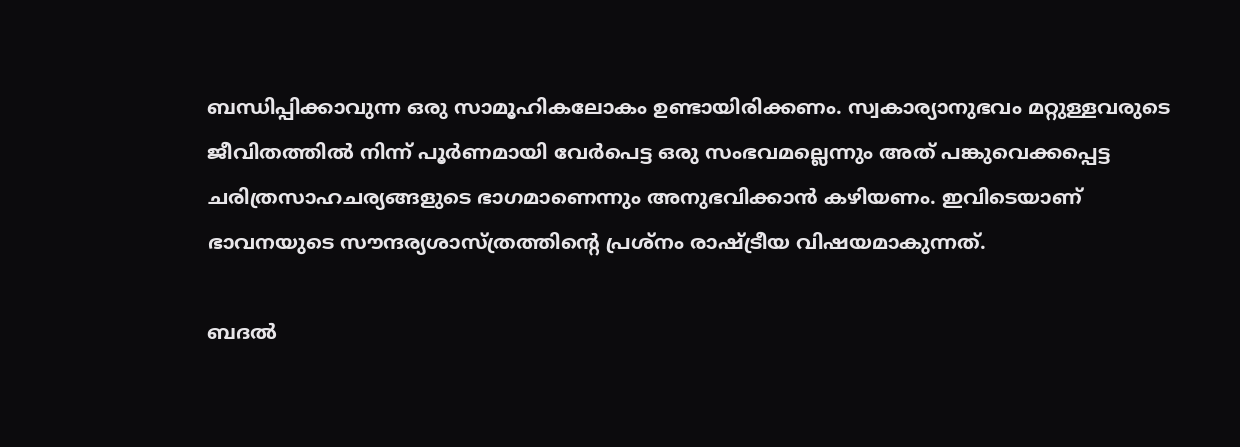ബന്ധിപ്പിക്കാവുന്ന ഒരു സാമൂഹികലോകം ഉണ്ടായിരിക്കണം. സ്വകാര്യാനുഭവം മറ്റുള്ളവരുടെ ജീവിതത്തിൽ നിന്ന് പൂർണമായി വേർപെട്ട ഒരു സംഭവമല്ലെന്നും അത് പങ്കുവെക്കപ്പെട്ട ചരിത്രസാഹചര്യങ്ങളുടെ ഭാഗമാണെന്നും അനുഭവിക്കാൻ കഴിയണം. ഇവിടെയാണ് ഭാവനയുടെ സൗന്ദര്യശാസ്ത്രത്തിന്റെ പ്രശ്നം രാഷ്ട്രീയ വിഷയമാകുന്നത്.

ബദൽ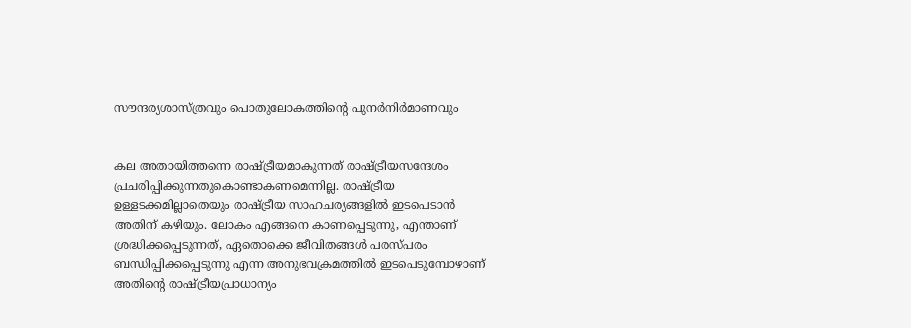സൗന്ദര്യശാസ്ത്രവും പൊതുലോകത്തിന്റെ പുനർനിർമാണവും


കല അതായിത്തന്നെ രാഷ്ട്രീയമാകുന്നത് രാഷ്ട്രീയസന്ദേശം പ്രചരിപ്പിക്കുന്നതുകൊണ്ടാകണമെന്നില്ല. രാഷ്ട്രീയ ഉള്ളടക്കമില്ലാതെയും രാഷ്ട്രീയ സാഹചര്യങ്ങളിൽ ഇടപെടാൻ അതിന് കഴിയും. ലോകം എങ്ങനെ കാണപ്പെടുന്നു, എന്താണ് ശ്രദ്ധിക്കപ്പെടുന്നത്, ഏതൊക്കെ ജീവിതങ്ങൾ പരസ്പരം ബന്ധിപ്പിക്കപ്പെടുന്നു എന്ന അനുഭവക്രമത്തിൽ ഇടപെടുമ്പോഴാണ് അതിന്റെ രാഷ്ട്രീയപ്രാധാന്യം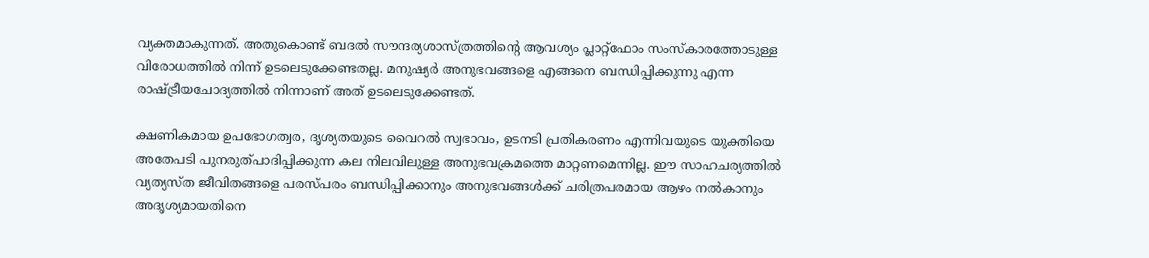വ്യക്തമാകുന്നത്. അതുകൊണ്ട് ബദൽ സൗന്ദര്യശാസ്ത്രത്തിന്റെ ആവശ്യം പ്ലാറ്റ്ഫോം സംസ്കാരത്തോടുള്ള വിരോധത്തിൽ നിന്ന് ഉടലെടുക്കേണ്ടതല്ല. മനുഷ്യർ അനുഭവങ്ങളെ എങ്ങനെ ബന്ധിപ്പിക്കുന്നു എന്ന രാഷ്ട്രീയചോദ്യത്തിൽ നിന്നാണ് അത് ഉടലെടുക്കേണ്ടത്.

ക്ഷണികമായ ഉപഭോഗത്വര, ദൃശ്യതയുടെ വൈറൽ സ്വഭാവം, ഉടനടി പ്രതികരണം എന്നിവയുടെ യുക്തിയെ അതേപടി പുനരുത്പാദിപ്പിക്കുന്ന കല നിലവിലുള്ള അനുഭവക്രമത്തെ മാറ്റണമെന്നില്ല. ഈ സാഹചര്യത്തിൽ വ്യത്യസ്ത ജീവിതങ്ങളെ പരസ്പരം ബന്ധിപ്പിക്കാനും അനുഭവങ്ങൾക്ക് ചരിത്രപരമായ ആഴം നൽകാനും അദൃശ്യമായതിനെ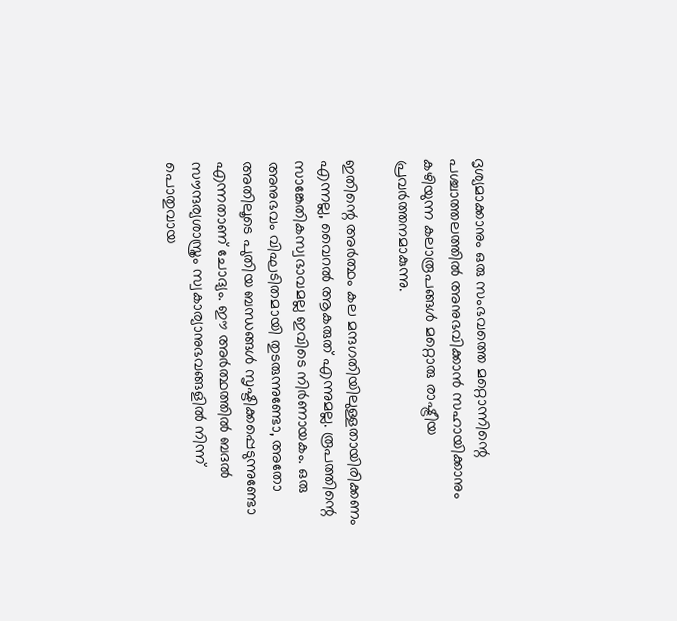ദൃശ്യമാക്കാനും ഒരു സംഭവത്തെ മറ്റൊന്നിന്റെ പശ്ചാത്തലത്തിൽ അനുഭവിക്കാൻ സഹായിക്കാനും കഴിയുന്ന കലാരൂപങ്ങൾ മറ്റൊരു രാഷ്ട്രീയ പ്രവർത്തനമാകുന്നു.

ഇതിന്റെ അർത്ഥം കല മന്ദഗതിയിലുള്ളതായിരിക്കണം എന്നല്ല, വൈറൽ ആകരുത് എന്നുമല്ല. രൂപത്തിന്റെ സാങ്കേതികസ്വഭാവമല്ല ഇവിടെ നിർണായകം. ഒരു അനുഭവം വിഘടിതമായി തുടരുന്നുണ്ടോ, അതോ അതിലൂടെ പുതിയ ബന്ധങ്ങൾ സൃഷ്ടിക്കപ്പെടുന്നുണ്ടോ എന്നതാണ് ചോദ്യം. ഈ അർത്ഥത്തിൽ ബദൽ സൗന്ദര്യശാസ്ത്രം സ്വകാര്യാനുഭവങ്ങളിൽ നിന്ന് പൊതുവായ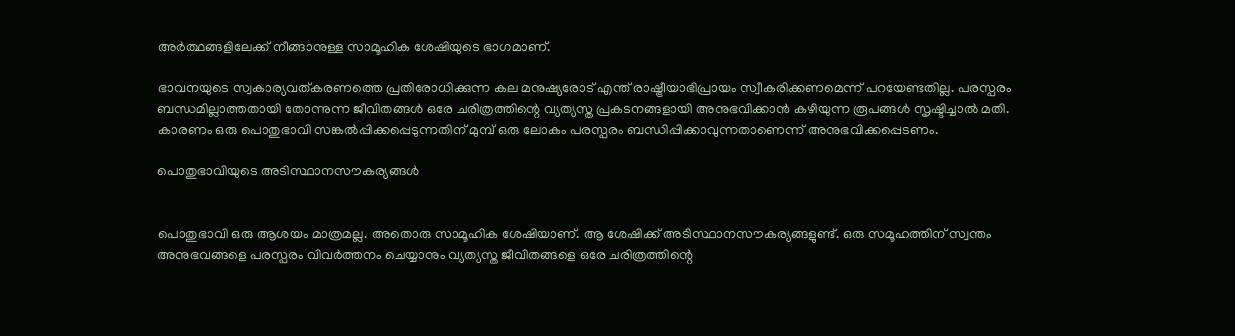അർത്ഥങ്ങളിലേക്ക് നീങ്ങാനുള്ള സാമൂഹിക ശേഷിയുടെ ഭാഗമാണ്.

ഭാവനയുടെ സ്വകാര്യവത്കരണത്തെ പ്രതിരോധിക്കുന്ന കല മനുഷ്യരോട് എന്ത് രാഷ്ട്രീയാഭിപ്രായം സ്വീകരിക്കണമെന്ന് പറയേണ്ടതില്ല. പരസ്പരം ബന്ധമില്ലാത്തതായി തോന്നുന്ന ജീവിതങ്ങൾ ഒരേ ചരിത്രത്തിന്റെ വ്യത്യസ്ത പ്രകടനങ്ങളായി അനുഭവിക്കാൻ കഴിയുന്ന രൂപങ്ങൾ സൃഷ്ടിച്ചാൽ മതി. കാരണം ഒരു പൊതുഭാവി സങ്കൽപ്പിക്കപ്പെടുന്നതിന് മുമ്പ് ഒരു ലോകം പരസ്പരം ബന്ധിപ്പിക്കാവുന്നതാണെന്ന് അനുഭവിക്കപ്പെടണം.

പൊതുഭാവിയുടെ അടിസ്ഥാനസൗകര്യങ്ങൾ


പൊതുഭാവി ഒരു ആശയം മാത്രമല്ല. അതൊരു സാമൂഹിക ശേഷിയാണ്. ആ ശേഷിക്ക് അടിസ്ഥാനസൗകര്യങ്ങളുണ്ട്. ഒരു സമൂഹത്തിന് സ്വന്തം അനുഭവങ്ങളെ പരസ്പരം വിവർത്തനം ചെയ്യാനും വ്യത്യസ്ത ജീവിതങ്ങളെ ഒരേ ചരിത്രത്തിന്റെ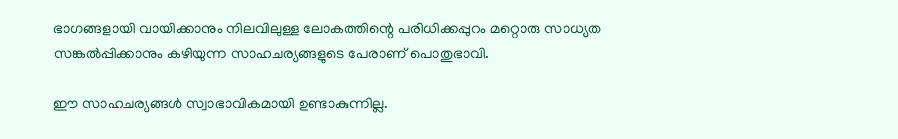ഭാഗങ്ങളായി വായിക്കാനും നിലവിലുള്ള ലോകത്തിന്റെ പരിധിക്കപ്പുറം മറ്റൊരു സാധ്യത സങ്കൽപ്പിക്കാനും കഴിയുന്ന സാഹചര്യങ്ങളുടെ പേരാണ് പൊതുഭാവി.

ഈ സാഹചര്യങ്ങൾ സ്വാഭാവികമായി ഉണ്ടാകുന്നില്ല.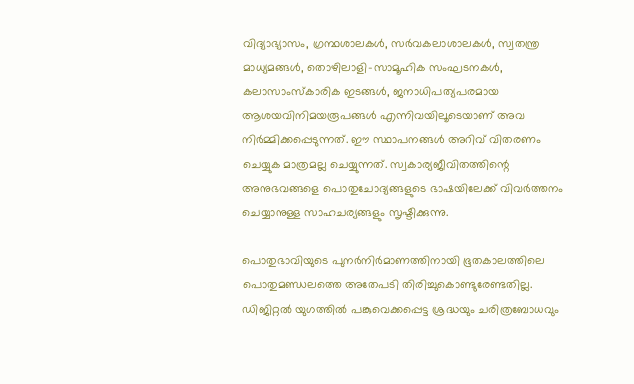വിദ്യാഭ്യാസം, ഗ്രന്ഥശാലകൾ, സർവകലാശാലകൾ, സ്വതന്ത്ര മാധ്യമങ്ങൾ, തൊഴിലാളി-സാമൂഹിക സംഘടനകൾ, കലാസാംസ്കാരിക ഇടങ്ങൾ, ജനാധിപത്യപരമായ ആശയവിനിമയരൂപങ്ങൾ എന്നിവയിലൂടെയാണ് അവ നിർമ്മിക്കപ്പെടുന്നത്. ഈ സ്ഥാപനങ്ങൾ അറിവ് വിതരണം ചെയ്യുക മാത്രമല്ല ചെയ്യുന്നത്. സ്വകാര്യജീവിതത്തിന്റെ അനുഭവങ്ങളെ പൊതുചോദ്യങ്ങളുടെ ഭാഷയിലേക്ക് വിവർത്തനം ചെയ്യാനുള്ള സാഹചര്യങ്ങളും സൃഷ്ടിക്കുന്നു.

പൊതുഭാവിയുടെ പുനർനിർമാണത്തിനായി ഭൂതകാലത്തിലെ പൊതുമണ്ഡലത്തെ അതേപടി തിരിച്ചുകൊണ്ടുരേണ്ടതില്ല. ഡിജിറ്റൽ യുഗത്തിൽ പങ്കുവെക്കപ്പെട്ട ശ്രദ്ധയും ചരിത്രബോധവും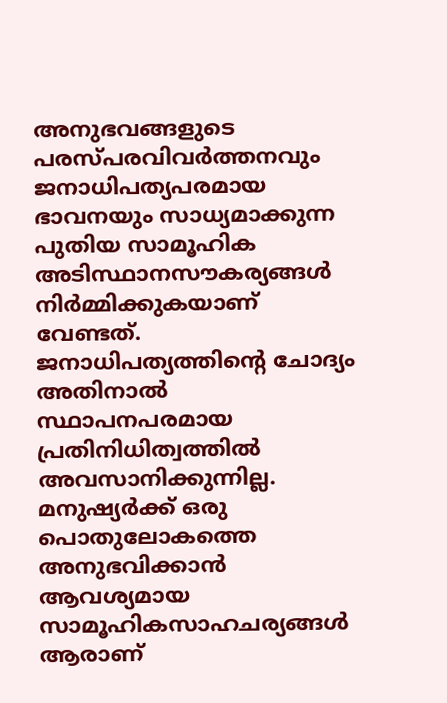അനുഭവങ്ങളുടെ പരസ്പരവിവർത്തനവും ജനാധിപത്യപരമായ ഭാവനയും സാധ്യമാക്കുന്ന പുതിയ സാമൂഹിക അടിസ്ഥാനസൗകര്യങ്ങൾ നിർമ്മിക്കുകയാണ് വേണ്ടത്. ജനാധിപത്യത്തിന്റെ ചോദ്യം അതിനാൽ സ്ഥാപനപരമായ പ്രതിനിധിത്വത്തിൽ അവസാനിക്കുന്നില്ല. മനുഷ്യർക്ക് ഒരു പൊതുലോകത്തെ അനുഭവിക്കാൻ ആവശ്യമായ സാമൂഹികസാഹചര്യങ്ങൾ ആരാണ്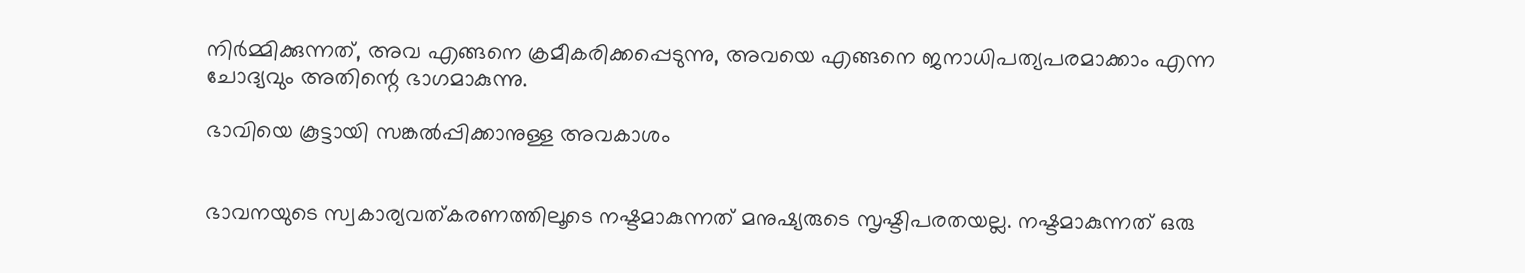നിർമ്മിക്കുന്നത്, അവ എങ്ങനെ ക്രമീകരിക്കപ്പെടുന്നു, അവയെ എങ്ങനെ ജനാധിപത്യപരമാക്കാം എന്ന ചോദ്യവും അതിന്റെ ഭാഗമാകുന്നു.

ഭാവിയെ കൂട്ടായി സങ്കൽപ്പിക്കാനുള്ള അവകാശം


ഭാവനയുടെ സ്വകാര്യവത്കരണത്തിലൂടെ നഷ്ടമാകുന്നത് മനുഷ്യരുടെ സൃഷ്ടിപരതയല്ല. നഷ്ടമാകുന്നത് ഒരു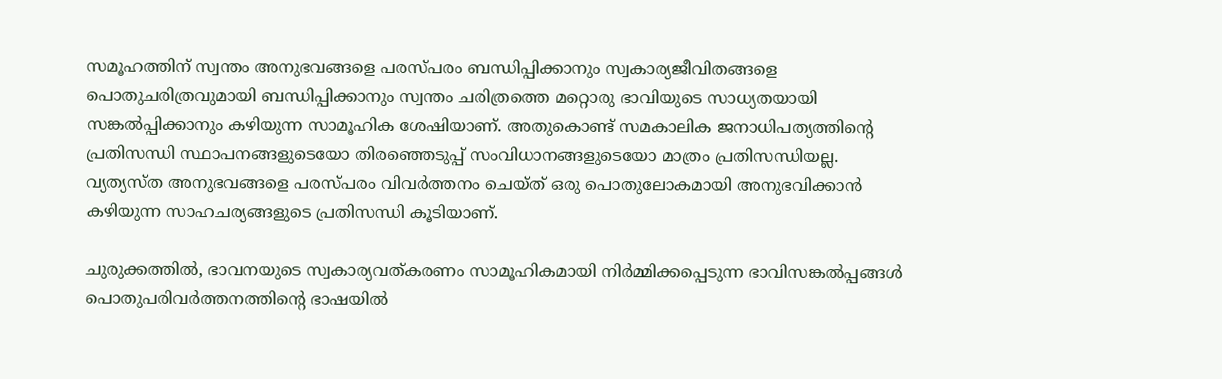സമൂഹത്തിന് സ്വന്തം അനുഭവങ്ങളെ പരസ്പരം ബന്ധിപ്പിക്കാനും സ്വകാര്യജീവിതങ്ങളെ പൊതുചരിത്രവുമായി ബന്ധിപ്പിക്കാനും സ്വന്തം ചരിത്രത്തെ മറ്റൊരു ഭാവിയുടെ സാധ്യതയായി സങ്കൽപ്പിക്കാനും കഴിയുന്ന സാമൂഹിക ശേഷിയാണ്. അതുകൊണ്ട് സമകാലിക ജനാധിപത്യത്തിന്റെ പ്രതിസന്ധി സ്ഥാപനങ്ങളുടെയോ തിരഞ്ഞെടുപ്പ് സംവിധാനങ്ങളുടെയോ മാത്രം പ്രതിസന്ധിയല്ല. വ്യത്യസ്ത അനുഭവങ്ങളെ പരസ്പരം വിവർത്തനം ചെയ്ത് ഒരു പൊതുലോകമായി അനുഭവിക്കാൻ കഴിയുന്ന സാഹചര്യങ്ങളുടെ പ്രതിസന്ധി കൂടിയാണ്.

ചുരുക്കത്തിൽ, ഭാവനയുടെ സ്വകാര്യവത്കരണം സാമൂഹികമായി നിർമ്മിക്കപ്പെടുന്ന ഭാവിസങ്കൽപ്പങ്ങൾ പൊതുപരിവർത്തനത്തിന്റെ ഭാഷയിൽ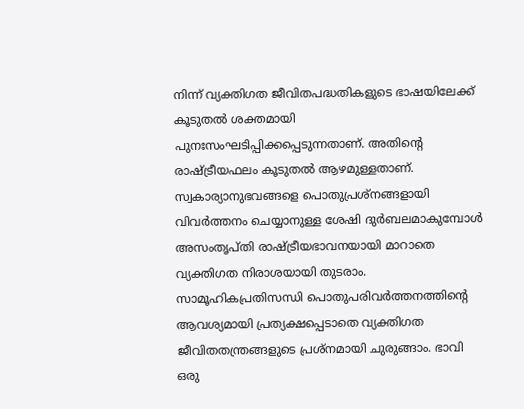നിന്ന് വ്യക്തിഗത ജീവിതപദ്ധതികളുടെ ഭാഷയിലേക്ക് കൂടുതൽ ശക്തമായി പുനഃസംഘടിപ്പിക്കപ്പെടുന്നതാണ്. അതിന്റെ രാഷ്ട്രീയഫലം കൂടുതൽ ആഴമുള്ളതാണ്. സ്വകാര്യാനുഭവങ്ങളെ പൊതുപ്രശ്നങ്ങളായി വിവർത്തനം ചെയ്യാനുള്ള ശേഷി ദുർബലമാകുമ്പോൾ അസംതൃപ്തി രാഷ്ട്രീയഭാവനയായി മാറാതെ വ്യക്തിഗത നിരാശയായി തുടരാം. സാമൂഹികപ്രതിസന്ധി പൊതുപരിവർത്തനത്തിന്റെ ആവശ്യമായി പ്രത്യക്ഷപ്പെടാതെ വ്യക്തിഗത ജീവിതതന്ത്രങ്ങളുടെ പ്രശ്നമായി ചുരുങ്ങാം. ഭാവി ഒരു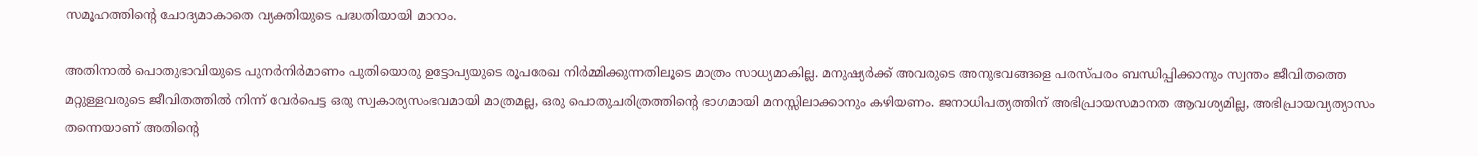സമൂഹത്തിന്റെ ചോദ്യമാകാതെ വ്യക്തിയുടെ പദ്ധതിയായി മാറാം.

അതിനാൽ പൊതുഭാവിയുടെ പുനർനിർമാണം പുതിയൊരു ഉട്ടോപ്യയുടെ രൂപരേഖ നിർമ്മിക്കുന്നതിലൂടെ മാത്രം സാധ്യമാകില്ല. മനുഷ്യർക്ക് അവരുടെ അനുഭവങ്ങളെ പരസ്പരം ബന്ധിപ്പിക്കാനും സ്വന്തം ജീവിതത്തെ മറ്റുള്ളവരുടെ ജീവിതത്തിൽ നിന്ന് വേർപെട്ട ഒരു സ്വകാര്യസംഭവമായി മാത്രമല്ല, ഒരു പൊതുചരിത്രത്തിന്റെ ഭാഗമായി മനസ്സിലാക്കാനും കഴിയണം. ജനാധിപത്യത്തിന് അഭിപ്രായസമാനത ആവശ്യമില്ല, അഭിപ്രായവ്യത്യാസം തന്നെയാണ് അതിന്റെ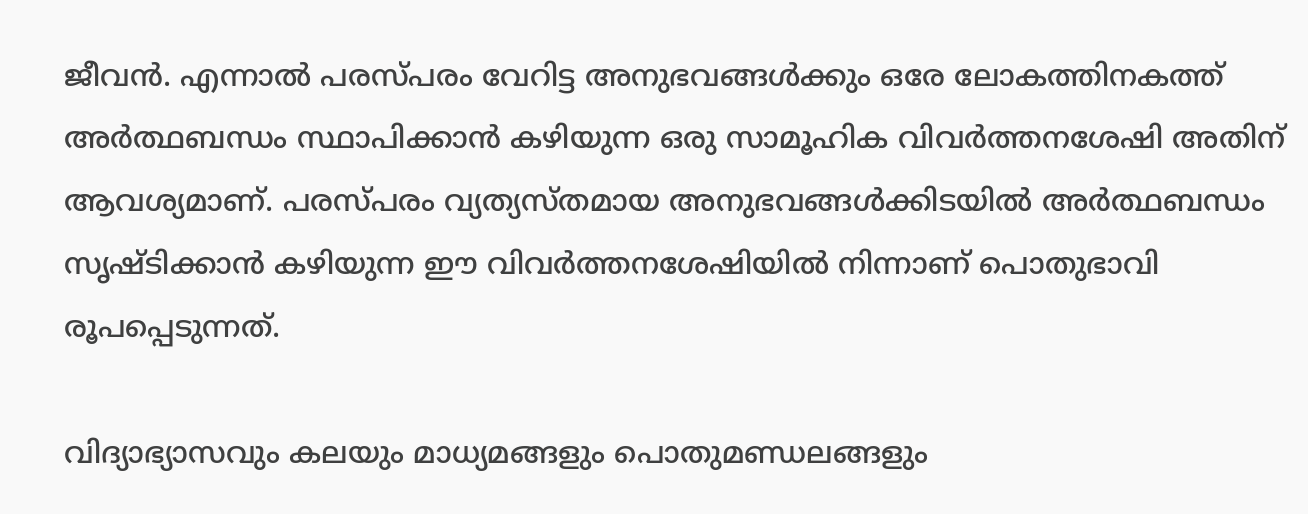ജീവൻ. എന്നാൽ പരസ്പരം വേറിട്ട അനുഭവങ്ങൾക്കും ഒരേ ലോകത്തിനകത്ത് അർത്ഥബന്ധം സ്ഥാപിക്കാൻ കഴിയുന്ന ഒരു സാമൂഹിക വിവർത്തനശേഷി അതിന് ആവശ്യമാണ്. പരസ്പരം വ്യത്യസ്തമായ അനുഭവങ്ങൾക്കിടയിൽ അർത്ഥബന്ധം സൃഷ്ടിക്കാൻ കഴിയുന്ന ഈ വിവർത്തനശേഷിയിൽ നിന്നാണ് പൊതുഭാവി രൂപപ്പെടുന്നത്.

വിദ്യാഭ്യാസവും കലയും മാധ്യമങ്ങളും പൊതുമണ്ഡലങ്ങളും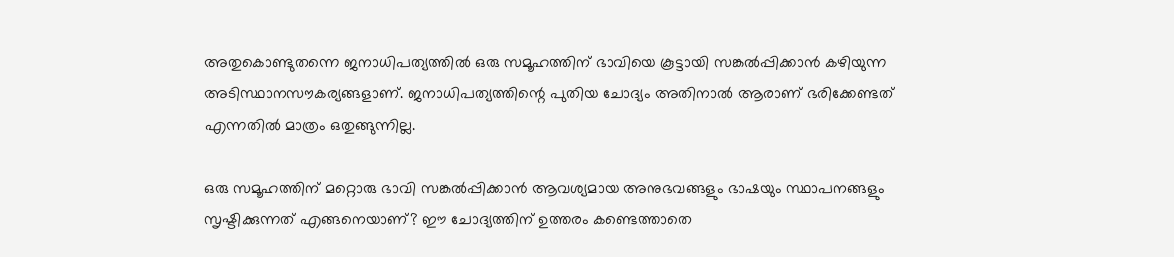അതുകൊണ്ടുതന്നെ ജനാധിപത്യത്തിൽ ഒരു സമൂഹത്തിന് ഭാവിയെ കൂട്ടായി സങ്കൽപ്പിക്കാൻ കഴിയുന്ന അടിസ്ഥാനസൗകര്യങ്ങളാണ്. ജനാധിപത്യത്തിന്റെ പുതിയ ചോദ്യം അതിനാൽ ആരാണ് ഭരിക്കേണ്ടത് എന്നതിൽ മാത്രം ഒതുങ്ങുന്നില്ല.

ഒരു സമൂഹത്തിന് മറ്റൊരു ഭാവി സങ്കൽപ്പിക്കാൻ ആവശ്യമായ അനുഭവങ്ങളും ഭാഷയും സ്ഥാപനങ്ങളും സൃഷ്ടിക്കുന്നത് എങ്ങനെയാണ്? ഈ ചോദ്യത്തിന് ഉത്തരം കണ്ടെത്താതെ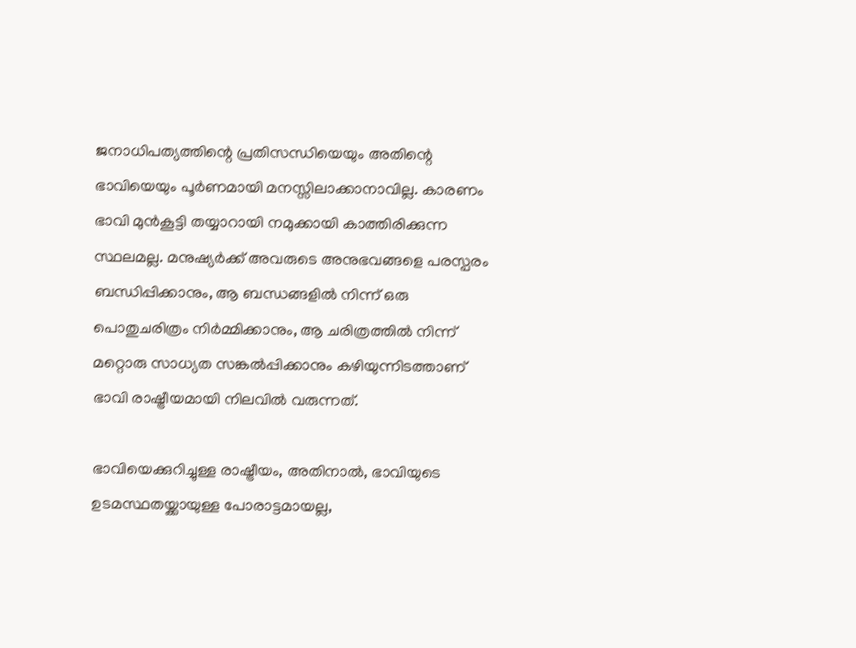ജനാധിപത്യത്തിന്റെ പ്രതിസന്ധിയെയും അതിന്റെ ഭാവിയെയും പൂർണമായി മനസ്സിലാക്കാനാവില്ല. കാരണം ഭാവി മുൻകൂട്ടി തയ്യാറായി നമുക്കായി കാത്തിരിക്കുന്ന സ്ഥലമല്ല. മനുഷ്യർക്ക് അവരുടെ അനുഭവങ്ങളെ പരസ്പരം ബന്ധിപ്പിക്കാനും, ആ ബന്ധങ്ങളിൽ നിന്ന് ഒരു പൊതുചരിത്രം നിർമ്മിക്കാനും, ആ ചരിത്രത്തിൽ നിന്ന് മറ്റൊരു സാധ്യത സങ്കൽപ്പിക്കാനും കഴിയുന്നിടത്താണ് ഭാവി രാഷ്ട്രീയമായി നിലവിൽ വരുന്നത്.

ഭാവിയെക്കുറിച്ചുള്ള രാഷ്ട്രീയം, അതിനാൽ, ഭാവിയുടെ ഉടമസ്ഥതയ്ക്കായുള്ള പോരാട്ടമായല്ല,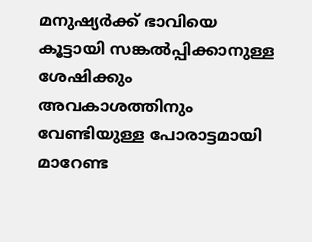മനുഷ്യർക്ക് ഭാവിയെ കൂട്ടായി സങ്കൽപ്പിക്കാനുള്ള ശേഷിക്കും അവകാശത്തിനും വേണ്ടിയുള്ള പോരാട്ടമായി മാറേണ്ട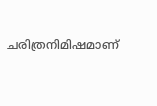ചരിത്രനിമിഷമാണ്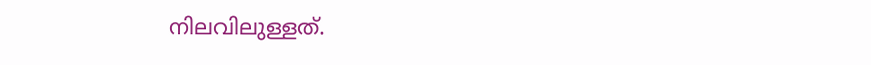നിലവിലുള്ളത്.